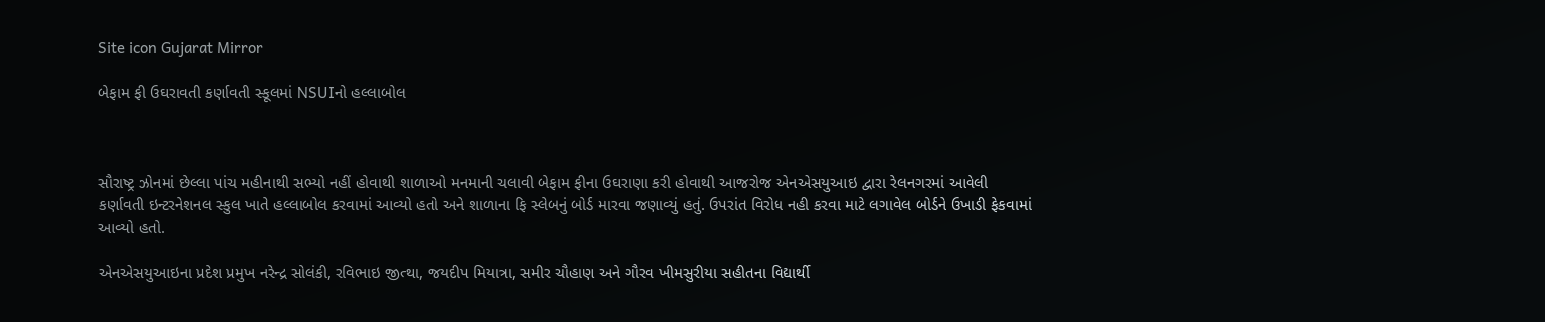Site icon Gujarat Mirror

બેફામ ફી ઉઘરાવતી કર્ણાવતી સ્કૂલમાં NSUIનો હલ્લાબોલ



સૌરાષ્ટ્ર ઝોનમાં છેલ્લા પાંચ મહીનાથી સભ્યો નહીં હોવાથી શાળાઓ મનમાની ચલાવી બેફામ ફીના ઉઘરાણા કરી હોવાથી આજરોજ એનએસયુઆઇ દ્વારા રેલનગરમાં આવેલી કર્ણાવતી ઇન્ટરનેશનલ સ્કુલ ખાતે હલ્લાબોલ કરવામાં આવ્યો હતો અને શાળાના ફિ સ્લેબનું બોર્ડ મારવા જણાવ્યું હતું. ઉપરાંત વિરોધ નહી કરવા માટે લગાવેલ બોર્ડને ઉખાડી ફેકવામાં આવ્યો હતો.

એનએસયુઆઇના પ્રદેશ પ્રમુખ નરેન્દ્ર સોલંકી, રવિભાઇ જીત્થા, જયદીપ મિયાત્રા, સમીર ચૌહાણ અને ગૌરવ ખીમસુરીયા સહીતના વિદ્યાર્થી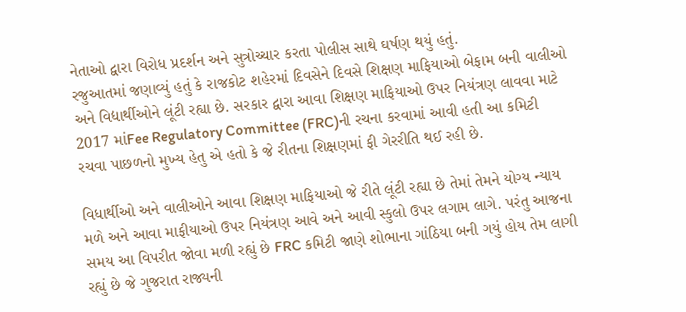નેતાઓ દ્વારા વિરોધ પ્રદર્શન અને સુત્રોચ્ચાર કરતા પોલીસ સાથે ઘર્ષણ થયું હતું.
રજુઆતમાં જણાવ્યું હતું કે રાજકોટ શહેરમાં દિવસેને દિવસે શિક્ષણ માફિયાઓ બેફામ બની વાલીઓ અને વિદ્યાર્થીઓને લૂંટી રહ્યા છે. સરકાર દ્વારા આવા શિક્ષણ માફિયાઓ ઉપર નિયંત્રણ લાવવા માટે 2017 માંFee Regulatory Committee (FRC)ની રચના કરવામાં આવી હતી આ કમિટી રચવા પાછળનો મુખ્ય હેતુ એ હતો કે જે રીતના શિક્ષણમાં ફી ગેરરીતિ થઈ રહી છે.

વિધાર્થીઓ અને વાલીઓને આવા શિક્ષણ માફિયાઓ જે રીતે લૂંટી રહ્યા છે તેમાં તેમને યોગ્ય ન્યાય મળે અને આવા માફીયાઓ ઉપર નિયંત્રણ આવે અને આવી સ્કુલો ઉપર લગામ લાગે. પરંતુ આજના સમય આ વિપરીત જોવા મળી રહ્યું છે FRC કમિટી જાણે શોભાના ગાંઠિયા બની ગયું હોય તેમ લાગી રહ્યું છે જે ગુજરાત રાજ્યની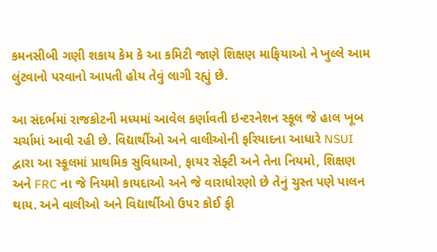કમનસીબી ગણી શકાય કેમ કે આ કમિટી જાણે શિક્ષણ માફિયાઓ ને ખુલ્લે આમ લુંટવાનો પરવાનો આપતી હોય તેવું લાગી રહ્યું છે.

આ સંદર્ભમાં રાજકોટની મધ્યમાં આવેલ કર્ણાવતી ઇન્ટરનેશન સ્કૂલ જે હાલ ખૂબ ચર્ચામાં આવી રહી છે. વિદ્યાર્થીઓ અને વાલીઓની ફરિયાદના આધારે NSUI દ્વારા આ સ્કૂલમાં પ્રાથમિક સુવિધાઓ, ફાયર સેફ્ટી અને તેના નિયમો, શિક્ષણ અને FRC ના જે નિયમો કાયદાઓ અને જે વારાધોરણો છે તેનું ચુસ્ત પણે પાલન થાય. અને વાલીઓ અને વિદ્યાર્થીઓ ઉપર કોઈ ફી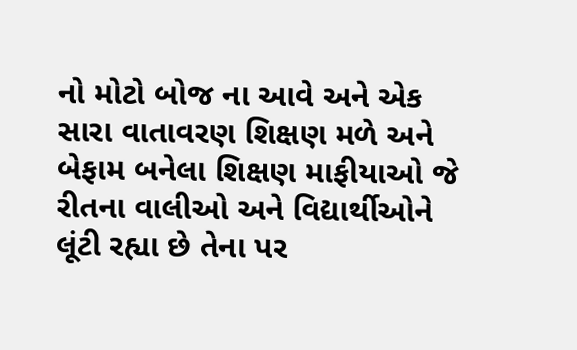નો મોટો બોજ ના આવે અને એક સારા વાતાવરણ શિક્ષણ મળે અને બેફામ બનેલા શિક્ષણ માફીયાઓ જે રીતના વાલીઓ અને વિદ્યાર્થીઓને લૂંટી રહ્યા છે તેના પર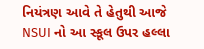નિયંત્રણ આવે તે હેતુથી આજે NSUI નો આ સ્કૂલ ઉપર હલ્લા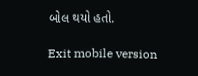બોલ થયો હતો.

Exit mobile version